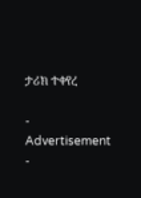ታሪክ ተቀየረ

- Advertisement -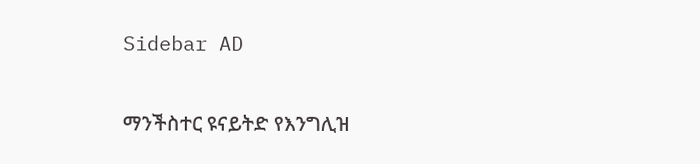Sidebar AD

ማንችስተር ዩናይትድ የእንግሊዝ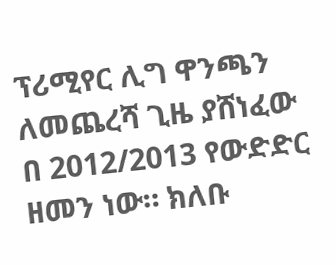ፕሪሚየር ሊግ ዋንጫን ለመጨረሻ ጊዜ ያሸነፈው በ 2012/2013 የውድድር ዘመን ነው። ክለቡ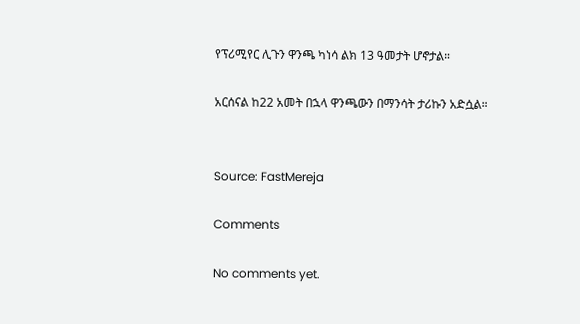የፕሪሚየር ሊጉን ዋንጫ ካነሳ ልክ 13 ዓመታት ሆኖታል።

አርሰናል ከ22 አመት በኋላ ዋንጫውን በማንሳት ታሪኩን አድሷል።


Source: FastMereja

Comments

No comments yet.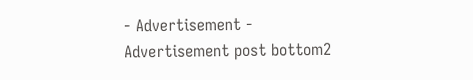- Advertisement -
Advertisement post bottom2